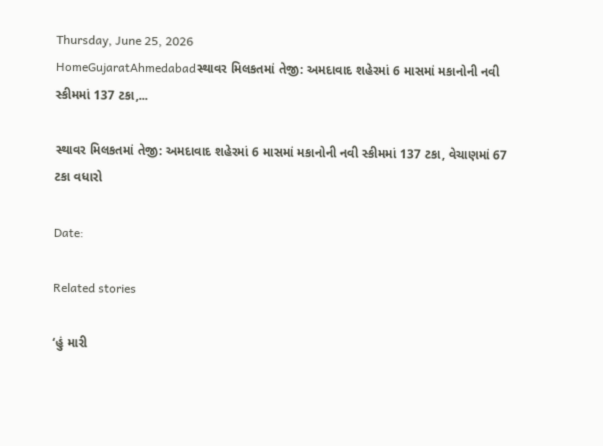Thursday, June 25, 2026
HomeGujaratAhmedabadસ્થાવર મિલકતમાં તેજી: અમદાવાદ શહેરમાં 6 માસમાં મકાનોની નવી સ્કીમમાં 137 ટકા,...

સ્થાવર મિલકતમાં તેજી: અમદાવાદ શહેરમાં 6 માસમાં મકાનોની નવી સ્કીમમાં 137 ટકા, વેચાણમાં 67 ટકા વધારો

Date:

Related stories

‘હું મારી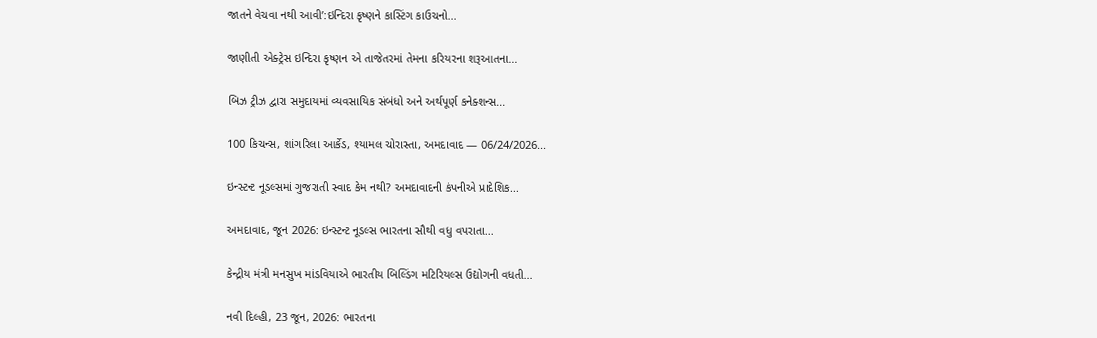જાતને વેચવા નથી આવી’:ઇન્દિરા કૃષ્ણને કાસ્ટિંગ કાઉચનો...

જાણીતી એક્ટ્રેસ ઇન્દિરા કૃષ્ણન એ તાજેતરમાં તેમના કરિયરના શરૂઆતના...

બિઝ ટ્રીઝ દ્વારા સમુદાયમાં વ્યવસાયિક સંબંધો અને અર્થપૂર્ણ કનેક્શન્સ...

100 કિચન્સ, શાંગરિલા આર્કેડ, શ્યામલ ચોરાસ્તા, અમદાવાદ — 06/24/2026...

ઇન્સ્ટન્ટ નૂડલ્સમાં ગુજરાતી સ્વાદ કેમ નથી? અમદાવાદની કંપનીએ પ્રાદેશિક...

અમદાવાદ, જૂન 2026: ઇન્સ્ટન્ટ નૂડલ્સ ભારતના સૌથી વધુ વપરાતા...

કેન્દ્રીય મંત્રી મનસુખ માંડવિયાએ ભારતીય બિલ્ડિંગ મટિરિયલ્સ ઉદ્યોગની વધતી...

નવી દિલ્હી, 23 જૂન, 2026: ભારતના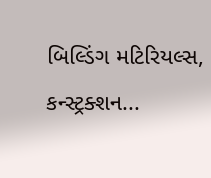બિલ્ડિંગ મટિરિયલ્સ, કન્સ્ટ્રક્શન...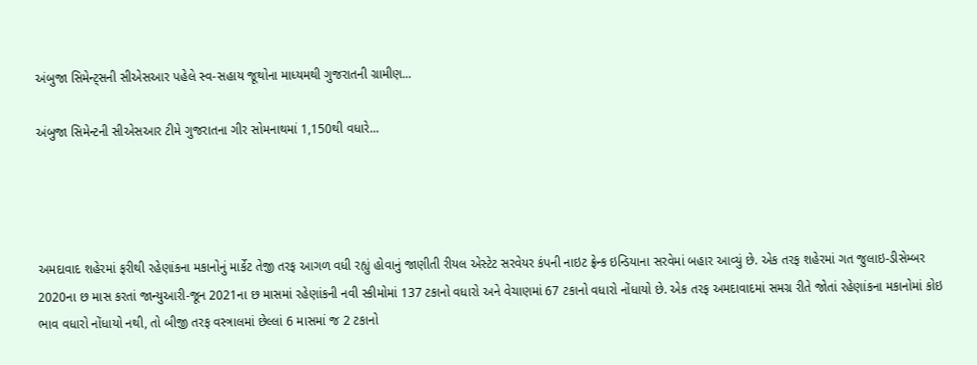અંબુજા સિમેન્ટ્સની સીએસઆર પહેલે સ્વ-સહાય જૂથોના માધ્યમથી ગુજરાતની ગ્રામીણ...

અંબુજા સિમેન્ટની સીએસઆર ટીમે ગુજરાતના ગીર સોમનાથમાં 1,150થી વધારે...




અમદાવાદ શહેરમાં ફરીથી રહેણાંકના મકાનોનું માર્કેટ તેજી તરફ આગળ વધી રહ્યું હોવાનું જાણીતી રીયલ એસ્ટેટ સરવેયર કંપની નાઇટ ફ્રેન્ક ઇન્ડિયાના સરવેમાં બહાર આવ્યું છે. એક તરફ શહેરમાં ગત જુલાઇ-ડીસેમ્બર 2020ના છ માસ કરતાં જાન્યુઆરી-જૂન 2021ના છ માસમાં રહેણાંકની નવી સ્કીમોમાં 137 ટકાનો વધારો અને વેચાણમાં 67 ટકાનો વધારો નોંધાયો છે. એક તરફ અમદાવાદમાં સમગ્ર રીતે જોતાં રહેણાંકના મકાનોમાં કોઇ ભાવ વધારો નોંધાયો નથી, તો બીજી તરફ વસ્ત્રાલમાં છેલ્લાં 6 માસમાં જ 2 ટકાનો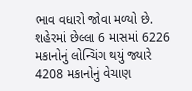ભાવ વધારો જોવા મળ્યો છે. શહેરમાં છેલ્લા 6 માસમાં 6226 મકાનોનું લોન્ચિંગ થયું જ્યારે 4208 મકાનોનું વેચાણ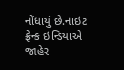નોંધાયું છે.નાઇટ ફ્રેન્ક ઇન્ડિયાએ જાહેર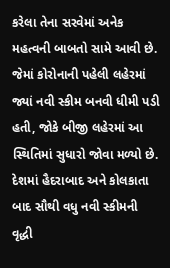કરેલા તેના સરવેમાં અનેક મહત્વની બાબતો સામે આવી છે. જેમાં કોરોનાની પહેલી લહેરમાં જ્યાં નવી સ્કીમ બનવી ધીમી પડી હતી, જોકે બીજી લહેરમાં આ સ્થિતિમાં સુધારો જોવા મળ્યો છે. દેશમાં હૈદરાબાદ અને કોલકાતા બાદ સૌથી વધુ નવી સ્કીમની વૃદ્ધી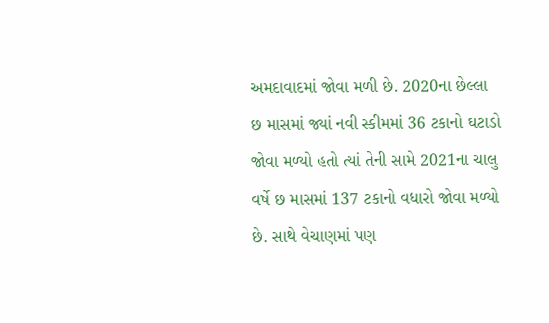અમદાવાદમાં જોવા મળી છે. 2020ના છેલ્લા છ માસમાં જ્યાં નવી સ્કીમમાં 36 ટકાનો ઘટાડો જોવા મળ્યો હતો ત્યાં તેની સામે 2021ના ચાલુ વર્ષે છ માસમાં 137 ટકાનો વધારો જોવા મળ્યો છે. સાથે વેચાણમાં પણ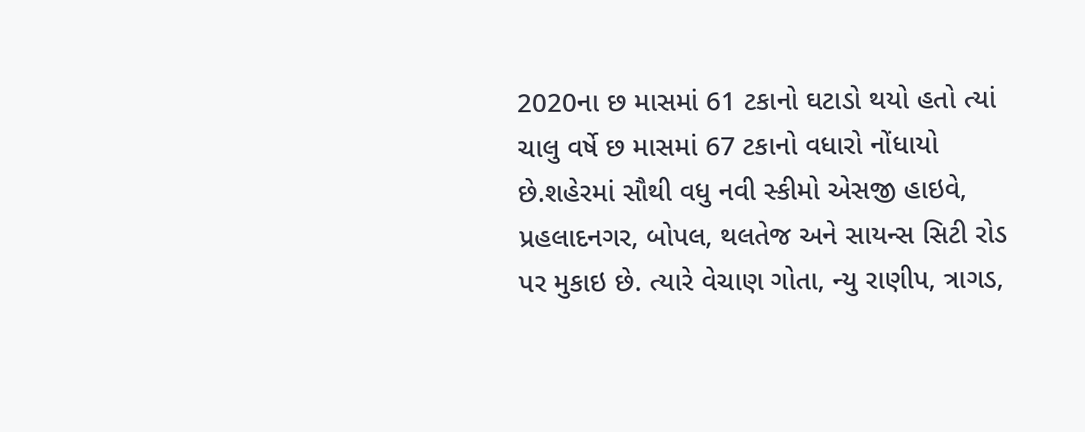2020ના છ માસમાં 61 ટકાનો ઘટાડો થયો હતો ત્યાં ચાલુ વર્ષે છ માસમાં 67 ટકાનો વધારો નોંધાયો છે.શહેરમાં સૌથી વધુ નવી સ્કીમો એસજી હાઇવે, પ્રહલાદનગર, બોપલ, થલતેજ અને સાયન્સ સિટી રોડ પર મુકાઇ છે. ત્યારે વેચાણ ગોતા, ન્યુ રાણીપ, ત્રાગડ,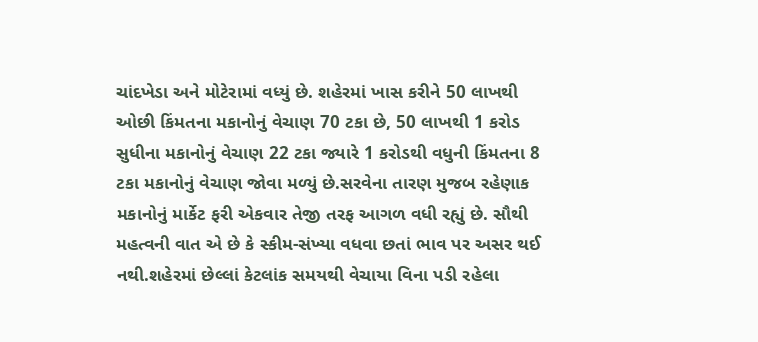ચાંદખેડા અને મોટેરામાં વધ્યું છે. શહેરમાં ખાસ કરીને 50 લાખથી ઓછી કિંમતના મકાનોનું વેચાણ 70 ટકા છે, 50 લાખથી 1 કરોડ સુધીના મકાનોનું વેચાણ 22 ટકા જ્યારે 1 કરોડથી વધુની કિંમતના 8 ટકા મકાનોનું વેચાણ જોવા મળ્યું છે.સરવેના તારણ મુજબ રહેણાક મકાનોનું માર્કેટ ફરી એકવાર તેજી તરફ આગળ વધી રહ્યું છે. સૌથી મહત્વની વાત એ છે કે સ્કીમ-સંખ્યા વધવા છતાં ભાવ પર અસર થઈ નથી.શહેરમાં છેલ્લાં કેટલાંક સમયથી વેચાયા વિના પડી રહેલા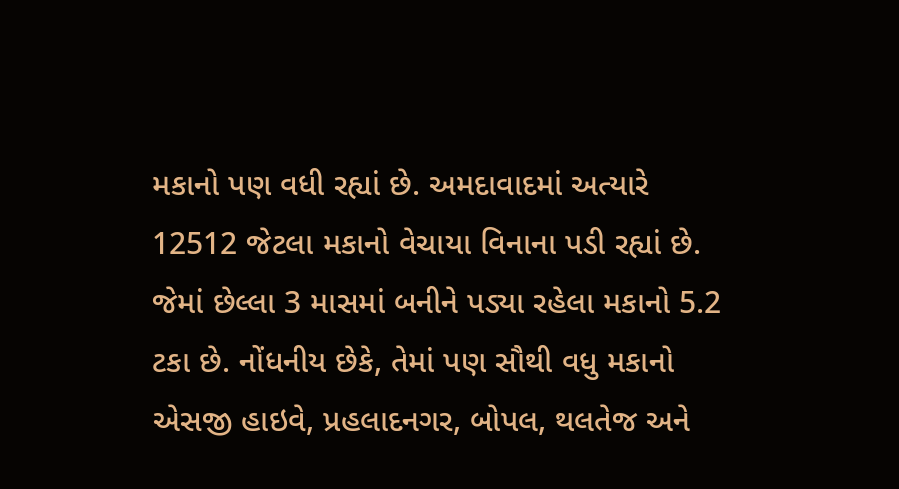મકાનો પણ વધી રહ્યાં છે. અમદાવાદમાં અત્યારે 12512 જેટલા મકાનો વેચાયા વિનાના પડી રહ્યાં છે. જેમાં છેલ્લા 3 માસમાં બનીને પડ્યા રહેલા મકાનો 5.2 ટકા છે. નોંધનીય છેકે, તેમાં પણ સૌથી વધુ મકાનો એસજી હાઇવે, પ્રહલાદનગર, બોપલ, થલતેજ અને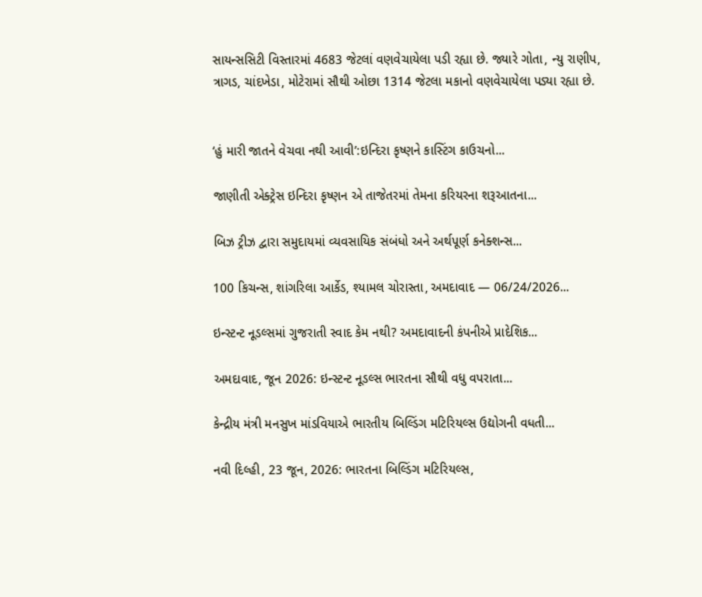સાયન્સસિટી વિસ્તારમાં 4683 જેટલાં વણવેચાયેલા પડી રહ્યા છે. જ્યારે ગોતા, ન્યુ રાણીપ, ત્રાગડ, ચાંદખેડા, મોટેરામાં સૌથી ઓછા 1314 જેટલા મકાનો વણવેચાયેલા પડ્યા રહ્યા છે.


‘હું મારી જાતને વેચવા નથી આવી’:ઇન્દિરા કૃષ્ણને કાસ્ટિંગ કાઉચનો...

જાણીતી એક્ટ્રેસ ઇન્દિરા કૃષ્ણન એ તાજેતરમાં તેમના કરિયરના શરૂઆતના...

બિઝ ટ્રીઝ દ્વારા સમુદાયમાં વ્યવસાયિક સંબંધો અને અર્થપૂર્ણ કનેક્શન્સ...

100 કિચન્સ, શાંગરિલા આર્કેડ, શ્યામલ ચોરાસ્તા, અમદાવાદ — 06/24/2026...

ઇન્સ્ટન્ટ નૂડલ્સમાં ગુજરાતી સ્વાદ કેમ નથી? અમદાવાદની કંપનીએ પ્રાદેશિક...

અમદાવાદ, જૂન 2026: ઇન્સ્ટન્ટ નૂડલ્સ ભારતના સૌથી વધુ વપરાતા...

કેન્દ્રીય મંત્રી મનસુખ માંડવિયાએ ભારતીય બિલ્ડિંગ મટિરિયલ્સ ઉદ્યોગની વધતી...

નવી દિલ્હી, 23 જૂન, 2026: ભારતના બિલ્ડિંગ મટિરિયલ્સ,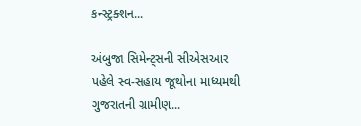કન્સ્ટ્રક્શન...

અંબુજા સિમેન્ટ્સની સીએસઆર પહેલે સ્વ-સહાય જૂથોના માધ્યમથી ગુજરાતની ગ્રામીણ...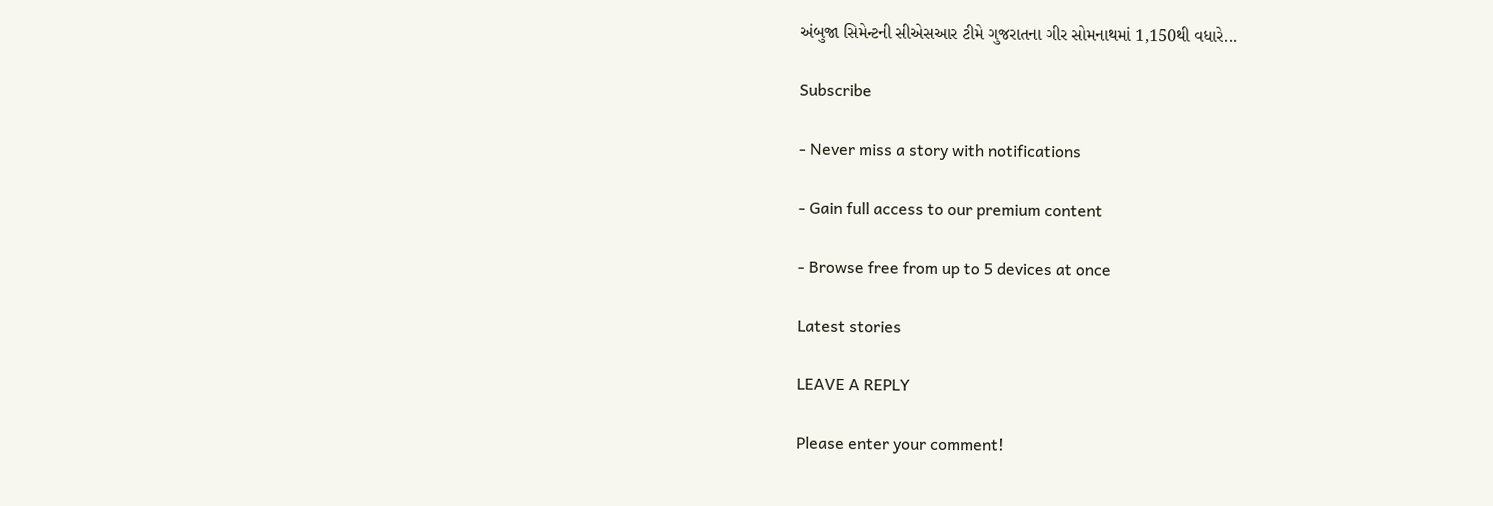અંબુજા સિમેન્ટની સીએસઆર ટીમે ગુજરાતના ગીર સોમનાથમાં 1,150થી વધારે...

Subscribe

- Never miss a story with notifications

- Gain full access to our premium content

- Browse free from up to 5 devices at once

Latest stories

LEAVE A REPLY

Please enter your comment!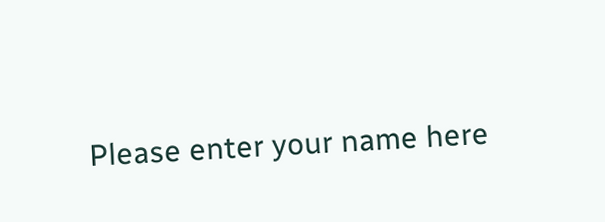Please enter your name here